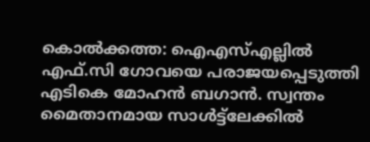കൊല്‍ക്കത്ത: ഐഎസ്എല്ലില്‍ എഫ്.സി ഗോവയെ പരാജയപ്പെടുത്തി എടികെ മോഹന്‍ ബഗാന്‍. സ്വന്തം മൈതാനമായ സാള്‍ട്ട്‌ലേക്കില്‍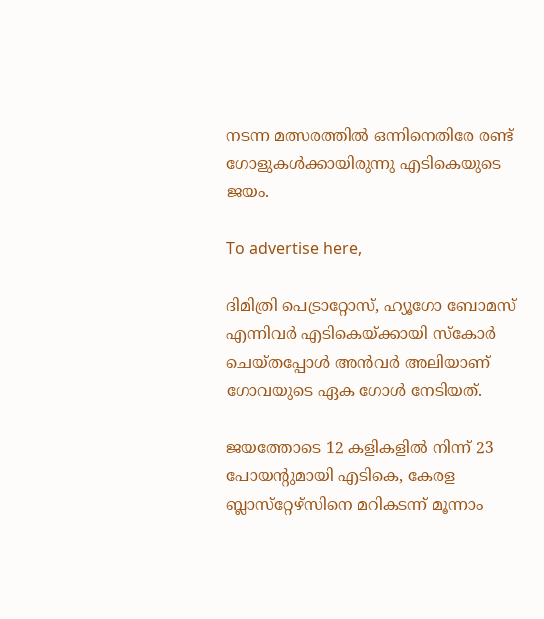നടന്ന മത്സരത്തില്‍ ഒന്നിനെതിരേ രണ്ട് ഗോളുകള്‍ക്കായിരുന്നു എടികെയുടെ ജയം.

To advertise here,

ദിമിത്രി പെട്രാറ്റോസ്, ഹ്യൂഗോ ബോമസ് എന്നിവര്‍ എടികെയ്ക്കായി സ്‌കോര്‍ ചെയ്തപ്പോള്‍ അന്‍വര്‍ അലിയാണ് ഗോവയുടെ ഏക ഗോള്‍ നേടിയത്.

ജയത്തോടെ 12 കളികളില്‍ നിന്ന് 23 പോയന്റുമായി എടികെ, കേരള ബ്ലാസ്‌റ്റേഴ്‌സിനെ മറികടന്ന് മൂന്നാം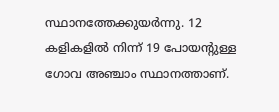സ്ഥാനത്തേക്കുയര്‍ന്നു. 12 കളികളില്‍ നിന്ന് 19 പോയന്റുള്ള ഗോവ അഞ്ചാം സ്ഥാനത്താണ്.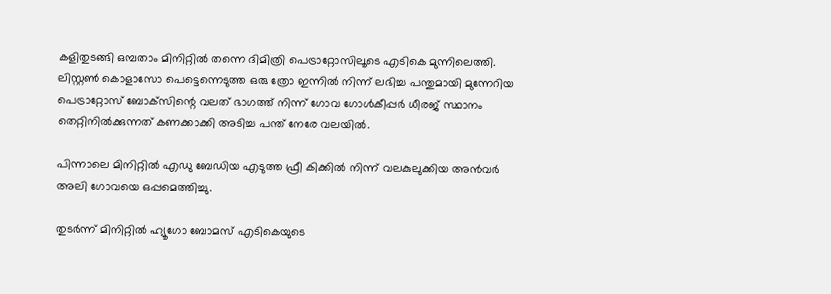കളിതുടങ്ങി ഒമ്പതാം മിനിറ്റില്‍ തന്നെ ദിമിത്രി പെട്രാറ്റോസിലൂടെ എടികെ മുന്നിലെത്തി. ലിസ്റ്റണ്‍ കൊളാസോ പെട്ടെന്നെടുത്ത ഒരു ത്രോ ഇന്നില്‍ നിന്ന് ലഭിച്ച പന്തുമായി മുന്നേറിയ പെട്രാറ്റോസ് ബോക്‌സിന്റെ വലത് ഭാഗത്ത് നിന്ന് ഗോവ ഗോള്‍കീപ്പര്‍ ധീരജ് സ്ഥാനം തെറ്റിനില്‍ക്കുന്നത് കണക്കാക്കി അടിച്ച പന്ത് നേരേ വലയില്‍.

പിന്നാലെ മിനിറ്റില്‍ എഡു ബേഡിയ എടുത്ത ഫ്രീ കിക്കില്‍ നിന്ന് വലകുലുക്കിയ അന്‍വര്‍ അലി ഗോവയെ ഒപ്പമെത്തിച്ചു.

തുടര്‍ന്ന് മിനിറ്റില്‍ ഹ്യൂഗോ ബോമസ് എടികെയുടെ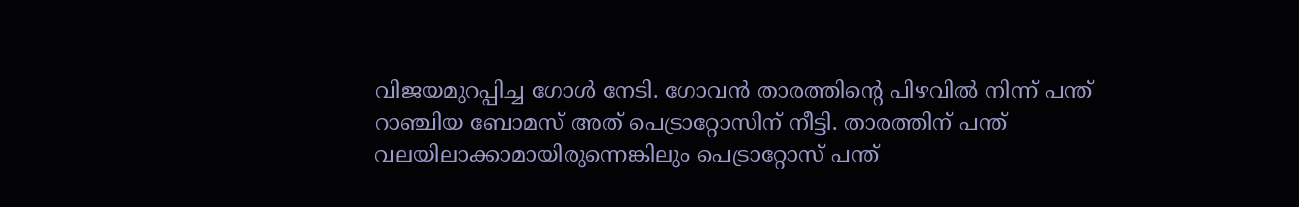വിജയമുറപ്പിച്ച ഗോള്‍ നേടി. ഗോവന്‍ താരത്തിന്റെ പിഴവില്‍ നിന്ന് പന്ത് റാഞ്ചിയ ബോമസ് അത് പെട്രാറ്റോസിന് നീട്ടി. താരത്തിന് പന്ത് വലയിലാക്കാമായിരുന്നെങ്കിലും പെട്രാറ്റോസ് പന്ത്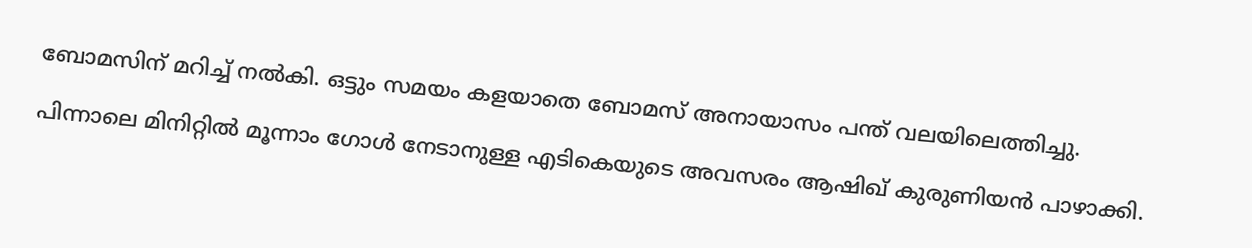ബോമസിന് മറിച്ച് നല്‍കി. ഒട്ടും സമയം കളയാതെ ബോമസ് അനായാസം പന്ത് വലയിലെത്തിച്ചു.

പിന്നാലെ മിനിറ്റില്‍ മൂന്നാം ഗോള്‍ നേടാനുള്ള എടികെയുടെ അവസരം ആഷിഖ് കുരുണിയന്‍ പാഴാക്കി.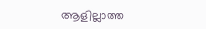ആളില്ലാത്ത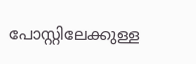പോസ്റ്റിലേക്കുള്ള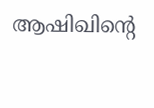ആഷിഖിന്റെ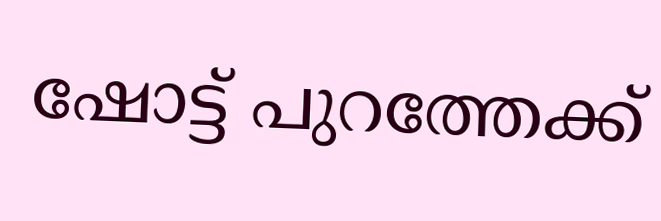ഷോട്ട് പുറത്തേക്ക്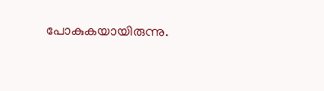പോകുകയായിരുന്നു.